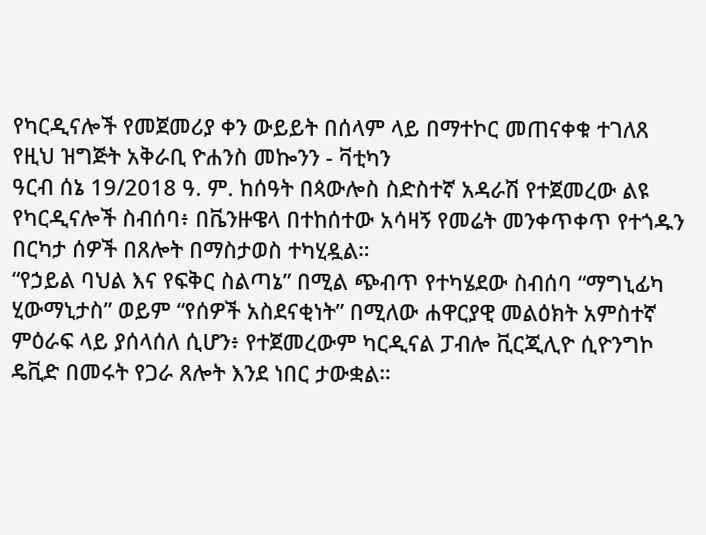የካርዲናሎች የመጀመሪያ ቀን ውይይት በሰላም ላይ በማተኮር መጠናቀቁ ተገለጸ
የዚህ ዝግጅት አቅራቢ ዮሐንስ መኰንን - ቫቲካን
ዓርብ ሰኔ 19/2018 ዓ. ም. ከሰዓት በጳውሎስ ስድስተኛ አዳራሽ የተጀመረው ልዩ የካርዲናሎች ስብሰባ፥ በቬንዙዌላ በተከሰተው አሳዛኝ የመሬት መንቀጥቀጥ የተጎዱን በርካታ ሰዎች በጸሎት በማስታወስ ተካሂዷል።
“የኃይል ባህል እና የፍቅር ስልጣኔ” በሚል ጭብጥ የተካሄደው ስብሰባ “ማግኒፊካ ሂውማኒታስ” ወይም “የሰዎች አስደናቂነት” በሚለው ሐዋርያዊ መልዕክት አምስተኛ ምዕራፍ ላይ ያሰላሰለ ሲሆን፥ የተጀመረውም ካርዲናል ፓብሎ ቪርጂሊዮ ሲዮንግኮ ዴቪድ በመሩት የጋራ ጸሎት እንደ ነበር ታውቋል።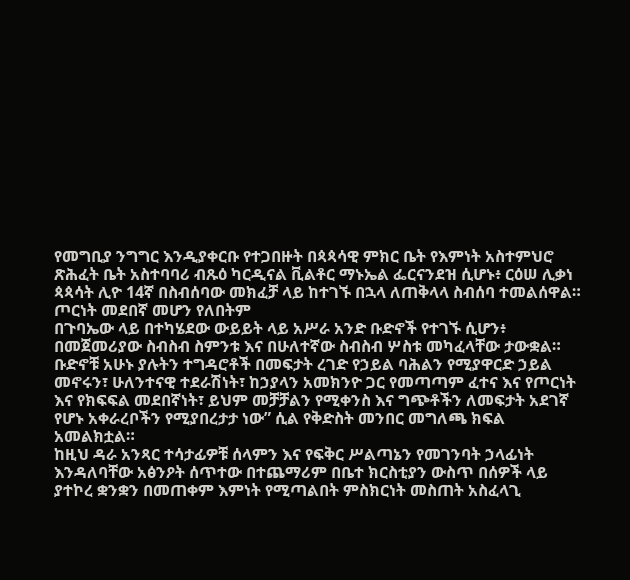የመግቢያ ንግግር እንዲያቀርቡ የተጋበዙት በጳጳሳዊ ምክር ቤት የእምነት አስተምህሮ ጽሕፈት ቤት አስተባባሪ ብጹዕ ካርዲናል ቪልቶር ማኑኤል ፌርናንደዝ ሲሆኑ፥ ርዕሠ ሊቃነ ጳጳሳት ሊዮ 14ኛ በስብሰባው መክፈቻ ላይ ከተገኙ በኋላ ለጠቅላላ ስብሰባ ተመልሰዋል።
ጦርነት መደበኛ መሆን የለበትም
በጉባኤው ላይ በተካሄደው ውይይት ላይ አሥራ አንድ ቡድኖች የተገኙ ሲሆን፥ በመጀመሪያው ስብስብ ስምንቱ እና በሁለተኛው ስብስብ ሦስቱ መካፈላቸው ታውቋል። ቡድኖቹ አሁኑ ያሉትን ተግዳሮቶች በመፍታት ረገድ የኃይል ባሕልን የሚያዋርድ ኃይል መኖሩን፣ ሁለንተናዊ ተደራሽነት፣ ከኃያላን አመክንዮ ጋር የመጣጣም ፈተና እና የጦርነት እና የክፍፍል መደበኛነት፣ ይህም መቻቻልን የሚቀንስ እና ግጭቶችን ለመፍታት አደገኛ የሆኑ አቀራረቦችን የሚያበረታታ ነው” ሲል የቅድስት መንበር መግለጫ ክፍል አመልክቷል።
ከዚህ ዳራ አንጻር ተሳታፊዎቹ ሰላምን እና የፍቅር ሥልጣኔን የመገንባት ኃላፊነት እንዳለባቸው አፅንዖት ሰጥተው በተጨማሪም በቤተ ክርስቲያን ውስጥ በሰዎች ላይ ያተኮረ ቋንቋን በመጠቀም እምነት የሚጣልበት ምስክርነት መስጠት አስፈላጊ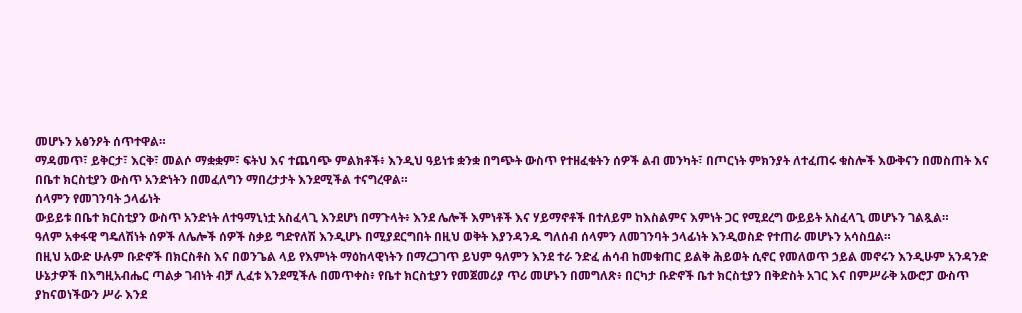መሆኑን አፅንዖት ሰጥተዋል።
ማዳመጥ፣ ይቅርታ፣ እርቅ፣ መልሶ ማቋቋም፣ ፍትህ እና ተጨባጭ ምልክቶች፥ እንዲህ ዓይነቱ ቋንቋ በግጭት ውስጥ የተዘፈቁትን ሰዎች ልብ መንካት፣ በጦርነት ምክንያት ለተፈጠሩ ቁስሎች እውቅናን በመስጠት እና በቤተ ክርስቲያን ውስጥ አንድነትን በመፈለግን ማበረታታት እንደሚችል ተናግረዋል።
ሰላምን የመገንባት ኃላፊነት
ውይይቱ በቤተ ክርስቲያን ውስጥ አንድነት ለተዓማኒነቷ አስፈላጊ እንደሆነ በማጉላት፥ እንደ ሌሎች እምነቶች እና ሃይማኖቶች በተለይም ከእስልምና እምነት ጋር የሚደረግ ውይይት አስፈላጊ መሆኑን ገልጿል።
ዓለም አቀፋዊ ግዴለሽነት ሰዎች ለሌሎች ሰዎች ስቃይ ግድየለሽ እንዲሆኑ በሚያደርግበት በዚህ ወቅት እያንዳንዱ ግለሰብ ሰላምን ለመገንባት ኃላፊነት እንዲወስድ የተጠራ መሆኑን አሳስቧል።
በዚህ አውድ ሁሉም ቡድኖች በክርስቶስ እና በወንጌል ላይ የእምነት ማዕከላዊነትን በማረጋገጥ ይህም ዓለምን እንደ ተራ ንድፈ ሐሳብ ከመቁጠር ይልቅ ሕይወት ሲኖር የመለወጥ ኃይል መኖሩን እንዲሁም አንዳንድ ሁኔታዎች በእግዚአብሔር ጣልቃ ገብነት ብቻ ሊፈቱ እንደሚችሉ በመጥቀስ፥ የቤተ ክርስቲያን የመጀመሪያ ጥሪ መሆኑን በመግለጽ፥ በርካታ ቡድኖች ቤተ ክርስቲያን በቅድስት አገር እና በምሥራቅ አውሮፓ ውስጥ ያከናወነችውን ሥራ እንደ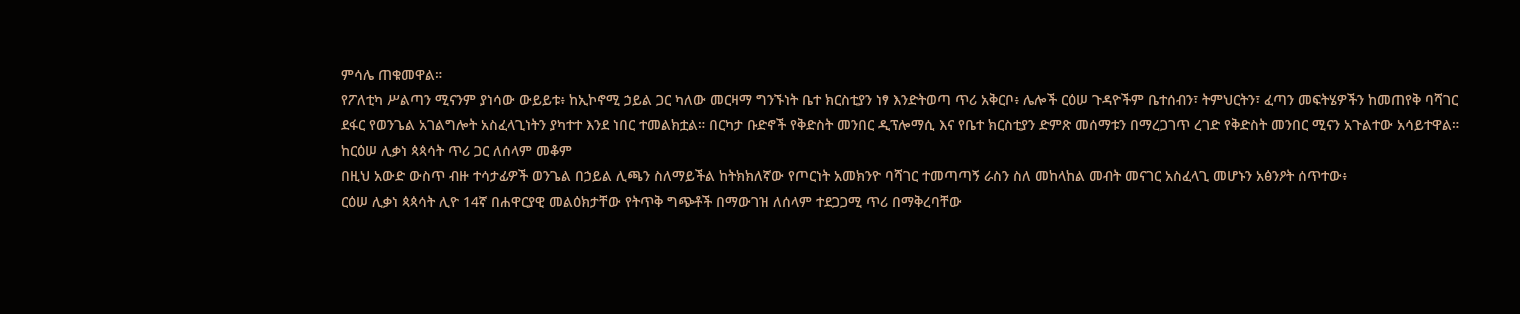ምሳሌ ጠቁመዋል።
የፖለቲካ ሥልጣን ሚናንም ያነሳው ውይይቱ፥ ከኢኮኖሚ ኃይል ጋር ካለው መርዛማ ግንኙነት ቤተ ክርስቲያን ነፃ እንድትወጣ ጥሪ አቅርቦ፥ ሌሎች ርዕሠ ጉዳዮችም ቤተሰብን፣ ትምህርትን፣ ፈጣን መፍትሄዎችን ከመጠየቅ ባሻገር ደፋር የወንጌል አገልግሎት አስፈላጊነትን ያካተተ እንደ ነበር ተመልክቷል። በርካታ ቡድኖች የቅድስት መንበር ዲፕሎማሲ እና የቤተ ክርስቲያን ድምጽ መሰማቱን በማረጋገጥ ረገድ የቅድስት መንበር ሚናን አጉልተው አሳይተዋል።
ከርዕሠ ሊቃነ ጳጳሳት ጥሪ ጋር ለሰላም መቆም
በዚህ አውድ ውስጥ ብዙ ተሳታፊዎች ወንጌል በኃይል ሊጫን ስለማይችል ከትክክለኛው የጦርነት አመክንዮ ባሻገር ተመጣጣኝ ራስን ስለ መከላከል መብት መናገር አስፈላጊ መሆኑን አፅንዖት ሰጥተው፥
ርዕሠ ሊቃነ ጳጳሳት ሊዮ 14ኛ በሐዋርያዊ መልዕክታቸው የትጥቅ ግጭቶች በማውገዝ ለሰላም ተደጋጋሚ ጥሪ በማቅረባቸው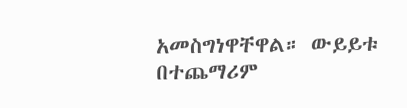አመስግነዋቸዋል። ውይይቱ በተጨማሪም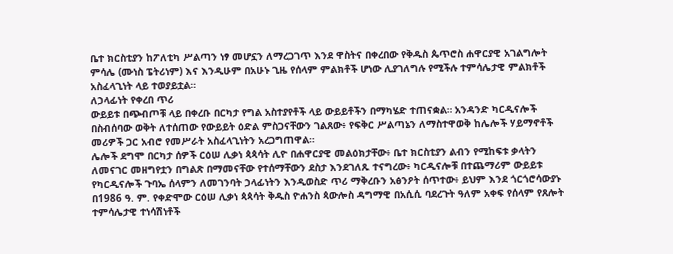ቤተ ክርስቲያን ከፖለቲካ ሥልጣን ነፃ መሆኗን ለማረጋገጥ እንደ ዋስትና በቀረበው የቅዱስ ጴጥሮስ ሐዋርያዊ አገልግሎት ምሳሌ (ሙነስ ፔትሪነም) እና እንዲሁም በአሁኑ ጊዜ የሰላም ምልክቶች ሆነው ሊያገለግሉ የሚችሉ ተምሳሌታዊ ምልክቶች አስፈላጊነት ላይ ተወያይቷል።
ለኃላፊነት የቀረበ ጥሪ
ውይይቱ በጭብጦቹ ላይ በቀረቡ በርካታ የግል አስተያየቶች ላይ ውይይቶችን በማካሄድ ተጠናቋል። አንዳንድ ካርዲናሎች በስብሰባው ወቅት ለተሰጠው የውይይት ዕድል ምስጋናቸውን ገልጸው፥ የፍቅር ሥልጣኔን ለማስተዋወቅ ከሌሎች ሃይማኖቶች መሪዎች ጋር አብሮ የመሥራት አስፈላጊነትን አረጋግጠዋል።
ሌሎች ደግሞ በርካታ ሰዎች ርዕሠ ሊቃነ ጳጳሳት ሊዮ በሐዋርያዊ መልዕክታቸው፥ ቤተ ክርስቲያን ልብን የሚከፍቱ ቃላትን ለመናገር መዘግየቷን በግልጽ በማመናቸው የተሰማቸውን ደስታ እንደገለጹ ተናግረው፥ ካርዲናሎቹ በተጨማሪም ውይይቱ የካርዲናሎች ጉባኤ ሰላምን ለመገንባት ኃላፊነትን እንዲወስድ ጥሪ ማቅረቡን አፅንዖት ሰጥተው፥ ይህም እንደ ጎርጎሮሳውያኑ በ1986 ዓ. ም. የቀድሞው ርዕሠ ሊቃነ ጳጳሳት ቅዱስ ዮሐንስ ጳውሎስ ዳግማዊ በአሲሲ ባደረጉት ዓለም አቀፍ የሰላም የጸሎት ተምሳሌታዊ ተነሳሽነቶች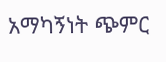አማካኝነት ጭምር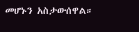መሆኑን አስታውሰዋል።